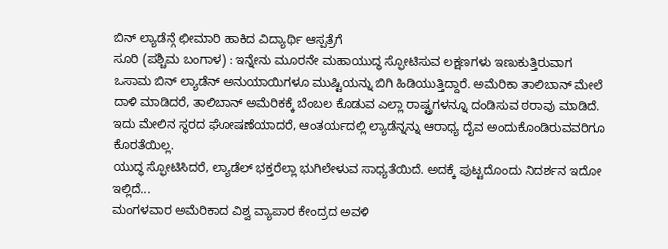ಬಿನ್ ಲ್ಯಾಡೆನ್ಗೆ ಛೀಮಾರಿ ಹಾಕಿದ ವಿದ್ಯಾರ್ಥಿ ಆಸ್ಪತ್ರೆಗೆ
ಸೂರಿ (ಪಶ್ಚಿಮ ಬಂಗಾಳ) : ಇನ್ನೇನು ಮೂರನೇ ಮಹಾಯುದ್ಧ ಸ್ಫೋಟಿಸುವ ಲಕ್ಷಣಗಳು ಇಣುಕುತ್ತಿರುವಾಗ ಒಸಾಮ ಬಿನ್ ಲ್ಯಾಡೆನ್ ಅನುಯಾಯಿಗಳೂ ಮುಷ್ಟಿಯನ್ನು ಬಿಗಿ ಹಿಡಿಯುತ್ತಿದ್ದಾರೆ. ಅಮೆರಿಕಾ ತಾಲಿಬಾನ್ ಮೇಲೆ ದಾಳಿ ಮಾಡಿದರೆ, ತಾಲಿಬಾನ್ ಅಮೆರಿಕಕ್ಕೆ ಬೆಂಬಲ ಕೊಡುವ ಎಲ್ಲಾ ರಾಷ್ಟ್ರಗಳನ್ನೂ ದಂಡಿಸುವ ಠರಾವು ಮಾಡಿದೆ. ಇದು ಮೇಲಿನ ಸ್ಥರದ ಘೋಷಣೆಯಾದರೆ, ಆಂತರ್ಯದಲ್ಲಿ ಲ್ಯಾಡೆನ್ನನ್ನು ಆರಾಧ್ಯ ದೈವ ಅಂದುಕೊಂಡಿರುವವರಿಗೂ ಕೊರತೆಯಿಲ್ಲ.
ಯುದ್ಧ ಸ್ಫೋಟಿಸಿದರೆ, ಲ್ಯಾಡೆಲ್ ಭಕ್ತರೆಲ್ಲಾ ಭುಗಿಲೇಳುವ ಸಾಧ್ಯತೆಯಿದೆ. ಅದಕ್ಕೆ ಪುಟ್ಟದೊಂದು ನಿದರ್ಶನ ಇದೋ ಇಲ್ಲಿದೆ...
ಮಂಗಳವಾರ ಅಮೆರಿಕಾದ ವಿಶ್ವ ವ್ಯಾಪಾರ ಕೇಂದ್ರದ ಅವಳಿ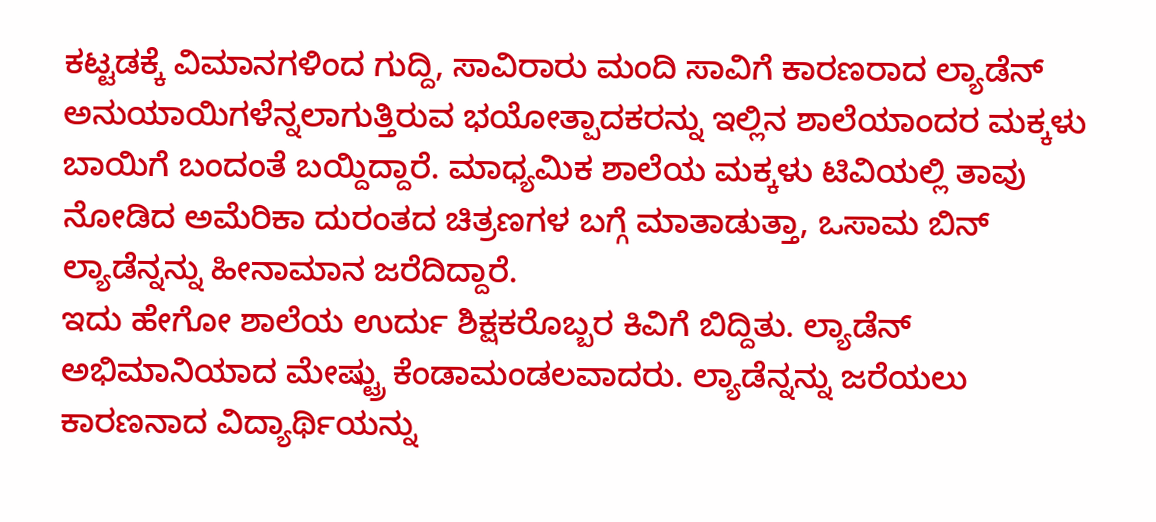ಕಟ್ಟಡಕ್ಕೆ ವಿಮಾನಗಳಿಂದ ಗುದ್ದಿ, ಸಾವಿರಾರು ಮಂದಿ ಸಾವಿಗೆ ಕಾರಣರಾದ ಲ್ಯಾಡೆನ್ ಅನುಯಾಯಿಗಳೆನ್ನಲಾಗುತ್ತಿರುವ ಭಯೋತ್ಪಾದಕರನ್ನು ಇಲ್ಲಿನ ಶಾಲೆಯಾಂದರ ಮಕ್ಕಳು ಬಾಯಿಗೆ ಬಂದಂತೆ ಬಯ್ದಿದ್ದಾರೆ. ಮಾಧ್ಯಮಿಕ ಶಾಲೆಯ ಮಕ್ಕಳು ಟಿವಿಯಲ್ಲಿ ತಾವು ನೋಡಿದ ಅಮೆರಿಕಾ ದುರಂತದ ಚಿತ್ರಣಗಳ ಬಗ್ಗೆ ಮಾತಾಡುತ್ತಾ, ಒಸಾಮ ಬಿನ್ ಲ್ಯಾಡೆನ್ನನ್ನು ಹೀನಾಮಾನ ಜರೆದಿದ್ದಾರೆ.
ಇದು ಹೇಗೋ ಶಾಲೆಯ ಉರ್ದು ಶಿಕ್ಷಕರೊಬ್ಬರ ಕಿವಿಗೆ ಬಿದ್ದಿತು. ಲ್ಯಾಡೆನ್ ಅಭಿಮಾನಿಯಾದ ಮೇಷ್ಟ್ರು ಕೆಂಡಾಮಂಡಲವಾದರು. ಲ್ಯಾಡೆನ್ನನ್ನು ಜರೆಯಲು ಕಾರಣನಾದ ವಿದ್ಯಾರ್ಥಿಯನ್ನು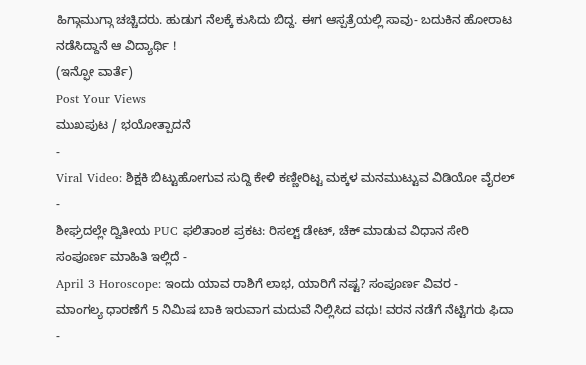ಹಿಗ್ಗಾಮುಗ್ಗಾ ಚಚ್ಚಿದರು. ಹುಡುಗ ನೆಲಕ್ಕೆ ಕುಸಿದು ಬಿದ್ದ. ಈಗ ಆಸ್ಪತ್ರೆಯಲ್ಲಿ ಸಾವು- ಬದುಕಿನ ಹೋರಾಟ ನಡೆಸಿದ್ದಾನೆ ಆ ವಿದ್ಯಾರ್ಥಿ !
(ಇನ್ಫೋ ವಾರ್ತೆ)
Post Your Views
ಮುಖಪುಟ / ಭಯೋತ್ಪಾದನೆ
-
Viral Video: ಶಿಕ್ಷಕಿ ಬಿಟ್ಟುಹೋಗುವ ಸುದ್ದಿ ಕೇಳಿ ಕಣ್ಣೀರಿಟ್ಟ ಮಕ್ಕಳ ಮನಮುಟ್ಟುವ ವಿಡಿಯೋ ವೈರಲ್ -
ಶೀಘ್ರದಲ್ಲೇ ದ್ವಿತೀಯ PUC ಫಲಿತಾಂಶ ಪ್ರಕಟ: ರಿಸಲ್ಟ್ ಡೇಟ್, ಚೆಕ್ ಮಾಡುವ ವಿಧಾನ ಸೇರಿ ಸಂಪೂರ್ಣ ಮಾಹಿತಿ ಇಲ್ಲಿದೆ -
April 3 Horoscope: ಇಂದು ಯಾವ ರಾಶಿಗೆ ಲಾಭ, ಯಾರಿಗೆ ನಷ್ಟ? ಸಂಪೂರ್ಣ ವಿವರ -
ಮಾಂಗಲ್ಯ ಧಾರಣೆಗೆ 5 ನಿಮಿಷ ಬಾಕಿ ಇರುವಾಗ ಮದುವೆ ನಿಲ್ಲಿಸಿದ ವಧು! ವರನ ನಡೆಗೆ ನೆಟ್ಟಿಗರು ಫಿದಾ -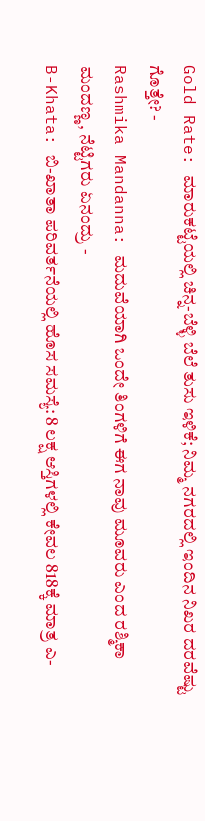Gold Rate: ಮಾರುಕಟ್ಟೆಯಲ್ಲಿ ಚಿನ್ನ-ಬೆಳ್ಳಿ ಬೆಲೆ ತುಸು ಇಳಿಕೆ; ನಿಮ್ಮ ನಗರದಲ್ಲಿ ಇಂದಿನ ನಿಖರ ದರವೆಷ್ಟು ಗೊತ್ತೇ? -
Rashmika Mandanna: ಮದುವೆಯಾಗಿ ಒಂದೇ ತಿಂಗಳಿಗೆ ಈಗ ನಾವು ಮೂವರು ಎಂದ ರಶ್ಮಿಕಾ ಮಂದಣ್ಣ, ನೆಟ್ಟಿಗರು ಏನಂದ್ರು -
B-Khata: ಬಿ-ಖಾತಾ ಪರಿವರ್ತನೆಯಲ್ಲಿ ಹೊಸ ಸಮಸ್ಯೆ: 8 ಲಕ್ಷ ಆಸ್ತಿಗಳಲ್ಲಿ ಕೇವಲ 818ಕ್ಕೆ ಮಾತ್ರ ಎ-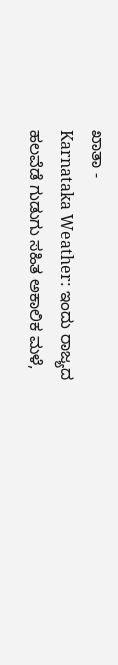ಖಾತಾ -
Karnataka Weather: ಇಂದು ರಾಜ್ಯದ ಹಲವೆಡೆ ಗುಡುಗು ಸಹಿತ ಅಕಾಲಿಕ ಮಳೆ,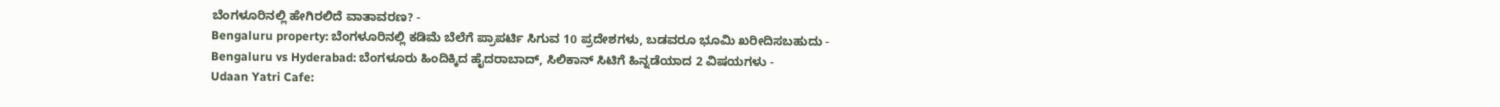ಬೆಂಗಳೂರಿನಲ್ಲಿ ಹೇಗಿರಲಿದೆ ವಾತಾವರಣ? -
Bengaluru property: ಬೆಂಗಳೂರಿನಲ್ಲಿ ಕಡಿಮೆ ಬೆಲೆಗೆ ಪ್ರಾಪರ್ಟಿ ಸಿಗುವ 10 ಪ್ರದೇಶಗಳು, ಬಡವರೂ ಭೂಮಿ ಖರೀದಿಸಬಹುದು -
Bengaluru vs Hyderabad: ಬೆಂಗಳೂರು ಹಿಂದಿಕ್ಕಿದ ಹೈದರಾಬಾದ್, ಸಿಲಿಕಾನ್ ಸಿಟಿಗೆ ಹಿನ್ನಡೆಯಾದ 2 ವಿಷಯಗಳು -
Udaan Yatri Cafe: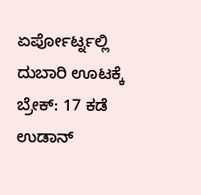ಏರ್ಪೋರ್ಟ್ನಲ್ಲಿ ದುಬಾರಿ ಊಟಕ್ಕೆ ಬ್ರೇಕ್: 17 ಕಡೆ ಉಡಾನ್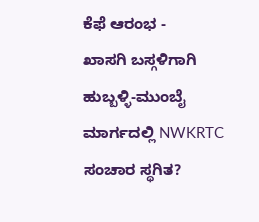ಕೆಫೆ ಆರಂಭ -
ಖಾಸಗಿ ಬಸ್ಗಳಿಗಾಗಿ ಹುಬ್ಬಳ್ಳಿ-ಮುಂಬೈ ಮಾರ್ಗದಲ್ಲಿ NWKRTC ಸಂಚಾರ ಸ್ಥಗಿತ?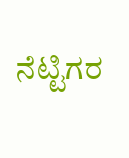ನೆಟ್ಟಿಗರ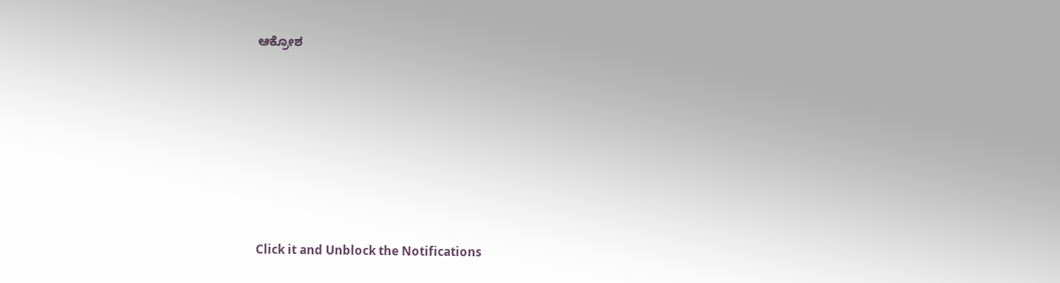ಆಕ್ರೋಶ












Click it and Unblock the Notifications